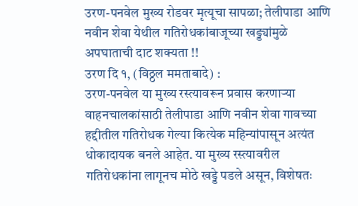उरण-पनवेल मुख्य रोडवर मृत्यूचा सापळा; तेलीपाडा आणि नवीन शेवा येथील गतिरोधकांबाजूच्या खड्ड्यांमुळे अपघाताची दाट शक्यता !!
उरण दि १, (विठ्ठल ममताबादे) :
उरण-पनवेल या मुख्य रस्त्यावरून प्रवास करणाऱ्या वाहनचालकांसाठी तेलीपाडा आणि नवीन शेवा गावच्या हद्दीतील गतिरोधक गेल्या कित्येक महिन्यांपासून अत्यंत धोकादायक बनले आहेत. या मुख्य रस्त्यावरील गतिरोधकांना लागूनच मोठे खड्डे पडले असून, विशेषतः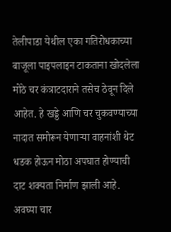तेलीपाडा येथील एका गतिरोधकाच्या बाजूला पाइपलाइन टाकताना खोदलेला मोठे चर कंत्राटदाराने तसेच ठेवून दिले आहेत. हे खड्डे आणि चर चुकवण्याच्या नादात समोरून येणाऱ्या वाहनांशी थेट धडक होऊन मोठा अपघात होण्याची दाट शक्यता निर्माण झाली आहे. अवघ्या चार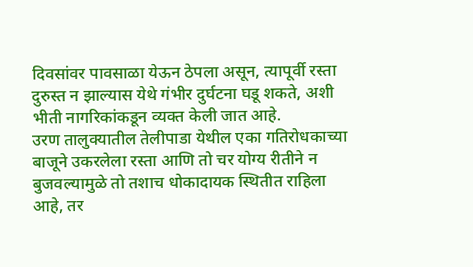दिवसांवर पावसाळा येऊन ठेपला असून, त्यापूर्वी रस्ता दुरुस्त न झाल्यास येथे गंभीर दुर्घटना घडू शकते, अशी भीती नागरिकांकडून व्यक्त केली जात आहे.
उरण तालुक्यातील तेलीपाडा येथील एका गतिरोधकाच्या बाजूने उकरलेला रस्ता आणि तो चर योग्य रीतीने न बुजवल्यामुळे तो तशाच धोकादायक स्थितीत राहिला आहे, तर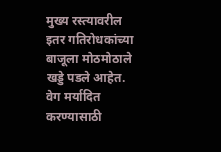मुख्य रस्त्यावरील इतर गतिरोधकांच्या बाजूला मोठमोठाले खड्डे पडले आहेत. वेग मर्यादित करण्यासाठी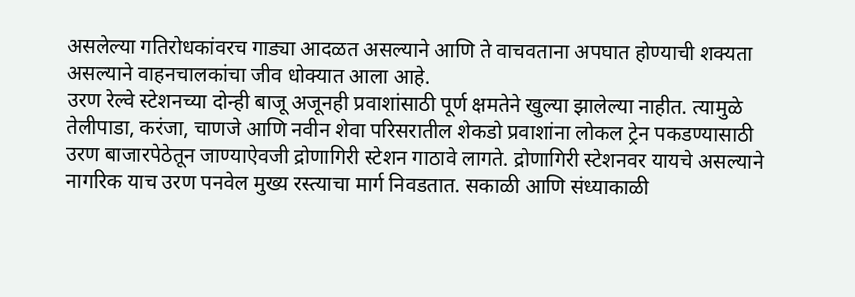असलेल्या गतिरोधकांवरच गाड्या आदळत असल्याने आणि ते वाचवताना अपघात होण्याची शक्यता असल्याने वाहनचालकांचा जीव धोक्यात आला आहे.
उरण रेल्वे स्टेशनच्या दोन्ही बाजू अजूनही प्रवाशांसाठी पूर्ण क्षमतेने खुल्या झालेल्या नाहीत. त्यामुळे तेलीपाडा, करंजा, चाणजे आणि नवीन शेवा परिसरातील शेकडो प्रवाशांना लोकल ट्रेन पकडण्यासाठी उरण बाजारपेठेतून जाण्याऐवजी द्रोणागिरी स्टेशन गाठावे लागते. द्रोणागिरी स्टेशनवर यायचे असल्याने नागरिक याच उरण पनवेल मुख्य रस्त्याचा मार्ग निवडतात. सकाळी आणि संध्याकाळी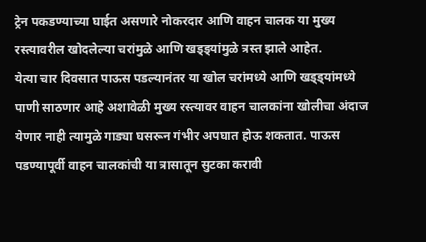ट्रेन पकडण्याच्या घाईत असणारे नोकरदार आणि वाहन चालक या मुख्य रस्त्यावरील खोदलेल्या चरांमुळे आणि खड्ड्यांमुळे त्रस्त झाले आहेत.
येत्या चार दिवसात पाऊस पडल्यानंतर या खोल चरांमध्ये आणि खड्ड्यांमध्ये पाणी साठणार आहे अशावेळी मुख्य रस्त्यावर वाहन चालकांना खोलीचा अंदाज येणार नाही त्यामुळे गाड्या घसरून गंभीर अपघात होऊ शकतात. पाऊस पडण्यापूर्वी वाहन चालकांची या त्रासातून सुटका करावी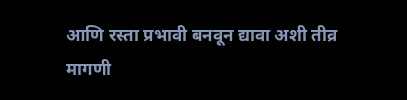आणि रस्ता प्रभावी बनवून द्यावा अशी तीव्र मागणी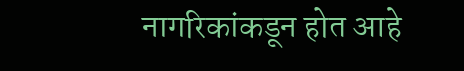नागरिकांकडून होत आहे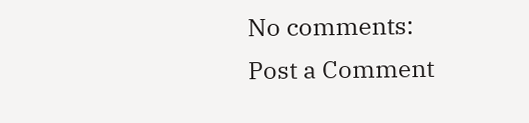No comments:
Post a Comment